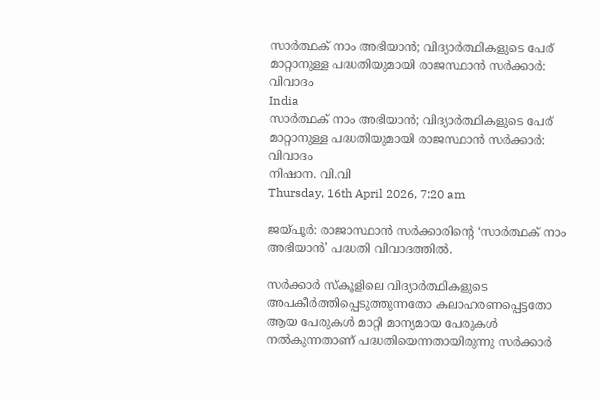സാര്‍ത്ഥക് നാം അഭിയാന്‍; വിദ്യാര്‍ത്ഥികളുടെ പേര് മാറ്റാനുള്ള പദ്ധതിയുമായി രാജസ്ഥാന്‍ സര്‍ക്കാര്‍: വിവാദം
India
സാര്‍ത്ഥക് നാം അഭിയാന്‍; വിദ്യാര്‍ത്ഥികളുടെ പേര് മാറ്റാനുള്ള പദ്ധതിയുമായി രാജസ്ഥാന്‍ സര്‍ക്കാര്‍: വിവാദം
നിഷാന. വി.വി
Thursday, 16th April 2026, 7:20 am

ജയ്പൂര്‍: രാജാസ്ഥാന്‍ സര്‍ക്കാരിന്റെ ‘സാര്‍ത്ഥക് നാം അഭിയാന്‍’ പദ്ധതി വിവാദത്തില്‍.

സര്‍ക്കാര്‍ സ്‌കൂളിലെ വിദ്യാര്‍ത്ഥികളുടെ അപകീര്‍ത്തിപ്പെടുത്തുന്നതോ കലാഹരണപ്പെട്ടതോ ആയ പേരുകള്‍ മാറ്റി മാന്യമായ പേരുകള്‍ നല്‍കുന്നതാണ് പദ്ധതിയെന്നതായിരുന്നു സര്‍ക്കാര്‍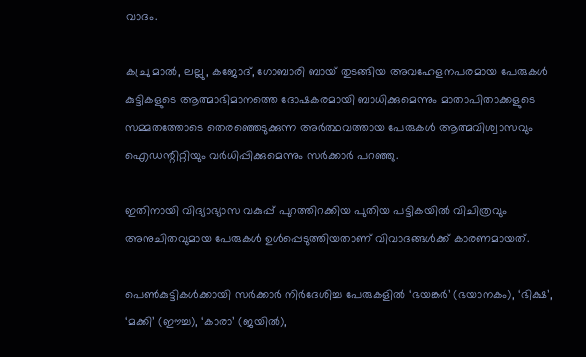വാദം.

കച്രു മാല്‍, ലല്ലു, കജോദ്, ഗോബാരി ബായ് തുടങ്ങിയ അവഹേളനപരമായ പേരുകള്‍ കുട്ടികളുടെ ആത്മാഭിമാനത്തെ ദോഷകരമായി ബാധിക്കുമെന്നും മാതാപിതാക്കളുടെ സമ്മതത്തോടെ തെരഞ്ഞെടുക്കുന്ന അര്‍ത്ഥവത്തായ പേരുകള്‍ ആത്മവിശ്വാസവും ഐഡന്റിറ്റിയും വര്‍ധിപ്പിക്കുമെന്നും സര്‍ക്കാര്‍ പറഞ്ഞു.

ഇതിനായി വിദ്യാഭ്യാസ വകുപ്പ് പുറത്തിറക്കിയ പുതിയ പട്ടികയില്‍ വിചിത്രവും അനുചിതവുമായ പേരുകള്‍ ഉള്‍പ്പെടുത്തിയതാണ് വിവാദങ്ങള്‍ക്ക് കാരണമായത്.

പെണ്‍കുട്ടികള്‍ക്കായി സര്‍ക്കാര്‍ നിര്‍ദേശിച്ച പേരുകളില്‍ ‘ഭയങ്കര്‍’ (ഭയാനകം), ‘ഭിക്ഷ’, ‘മക്കി’ (ഈച്ച), ‘കാരാ’ (ജയില്‍),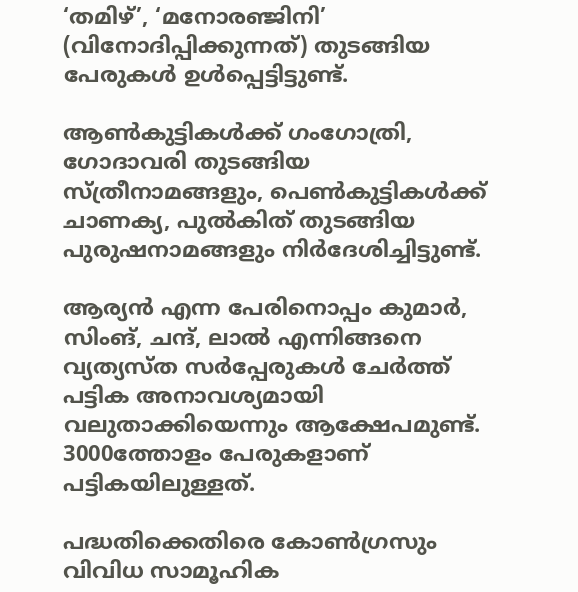‘തമിഴ്’, ‘മനോരഞ്ജിനി’ (വിനോദിപ്പിക്കുന്നത്) തുടങ്ങിയ പേരുകള്‍ ഉള്‍പ്പെട്ടിട്ടുണ്ട്.

ആണ്‍കുട്ടികള്‍ക്ക് ഗംഗോത്രി, ഗോദാവരി തുടങ്ങിയ സ്ത്രീനാമങ്ങളും, പെണ്‍കുട്ടികള്‍ക്ക് ചാണക്യ, പുല്‍കിത് തുടങ്ങിയ പുരുഷനാമങ്ങളും നിര്‍ദേശിച്ചിട്ടുണ്ട്.

ആര്യന്‍ എന്ന പേരിനൊപ്പം കുമാര്‍, സിംങ്, ചന്ദ്, ലാല്‍ എന്നിങ്ങനെ വ്യത്യസ്ത സര്‍പ്പേരുകള്‍ ചേര്‍ത്ത് പട്ടിക അനാവശ്യമായി വലുതാക്കിയെന്നും ആക്ഷേപമുണ്ട്. 3000ത്തോളം പേരുകളാണ് പട്ടികയിലുള്ളത്.

പദ്ധതിക്കെതിരെ കോണ്‍ഗ്രസും വിവിധ സാമൂഹിക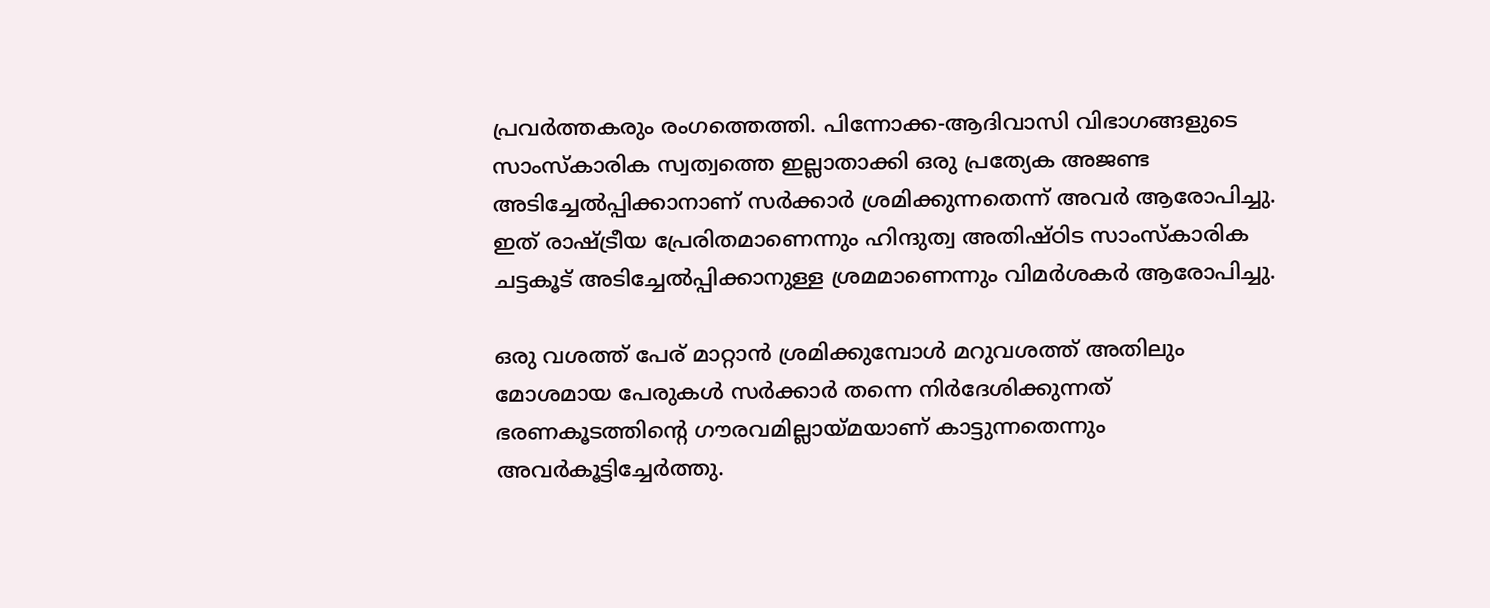പ്രവര്‍ത്തകരും രംഗത്തെത്തി. പിന്നോക്ക-ആദിവാസി വിഭാഗങ്ങളുടെ സാംസ്‌കാരിക സ്വത്വത്തെ ഇല്ലാതാക്കി ഒരു പ്രത്യേക അജണ്ട അടിച്ചേല്‍പ്പിക്കാനാണ് സര്‍ക്കാര്‍ ശ്രമിക്കുന്നതെന്ന് അവര്‍ ആരോപിച്ചു. ഇത് രാഷ്ട്രീയ പ്രേരിതമാണെന്നും ഹിന്ദുത്വ അതിഷ്ഠിട സാംസ്‌കാരിക ചട്ടകൂട് അടിച്ചേല്‍പ്പിക്കാനുള്ള ശ്രമമാണെന്നും വിമര്‍ശകര്‍ ആരോപിച്ചു.

ഒരു വശത്ത് പേര് മാറ്റാന്‍ ശ്രമിക്കുമ്പോള്‍ മറുവശത്ത് അതിലും മോശമായ പേരുകള്‍ സര്‍ക്കാര്‍ തന്നെ നിര്‍ദേശിക്കുന്നത് ഭരണകൂടത്തിന്റെ ഗൗരവമില്ലായ്മയാണ് കാട്ടുന്നതെന്നും അവര്‍കൂട്ടിച്ചേര്‍ത്തു.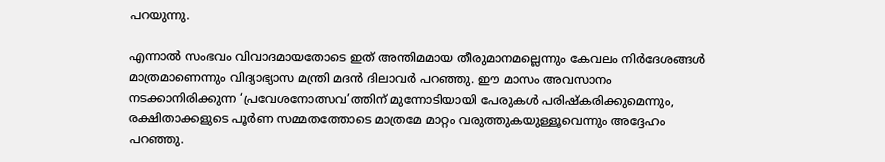പറയുന്നു.

എന്നാല്‍ സംഭവം വിവാദമായതോടെ ഇത് അന്തിമമായ തീരുമാനമല്ലെന്നും കേവലം നിര്‍ദേശങ്ങള്‍ മാത്രമാണെന്നും വിദ്യാഭ്യാസ മന്ത്രി മദന്‍ ദിലാവര്‍ പറഞ്ഞു. ഈ മാസം അവസാനം നടക്കാനിരിക്കുന്ന ‘പ്രവേശനോത്സവ’ത്തിന് മുന്നോടിയായി പേരുകള്‍ പരിഷ്‌കരിക്കുമെന്നും, രക്ഷിതാക്കളുടെ പൂര്‍ണ സമ്മതത്തോടെ മാത്രമേ മാറ്റം വരുത്തുകയുള്ളൂവെന്നും അദ്ദേഹം പറഞ്ഞു.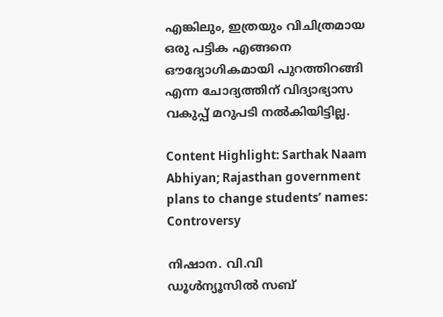എങ്കിലും, ഇത്രയും വിചിത്രമായ ഒരു പട്ടിക എങ്ങനെ ഔദ്യോഗികമായി പുറത്തിറങ്ങി എന്ന ചോദ്യത്തിന് വിദ്യാഭ്യാസ വകുപ്പ് മറുപടി നല്‍കിയിട്ടില്ല.

Content Highlight: Sarthak Naam Abhiyan; Rajasthan government plans to change students’ names: Controversy

നിഷാന. വി.വി
ഡൂള്‍ന്യൂസില്‍ സബ്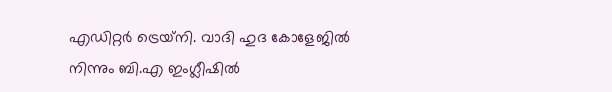എഡിറ്റര്‍ ട്രെയ്‌നി. വാദി ഹുദ കോളേജില്‍ നിന്നും ബി.എ ഇംഗ്ലീഷില്‍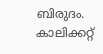ബിരുദം. കാലിക്കറ്റ്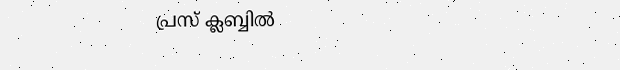പ്രസ് ക്ലബ്ബില്‍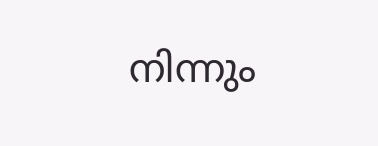നിന്നും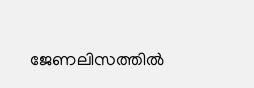ജേണലിസത്തില്‍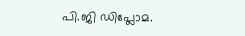പി.ജി ഡിപ്ലോമ.